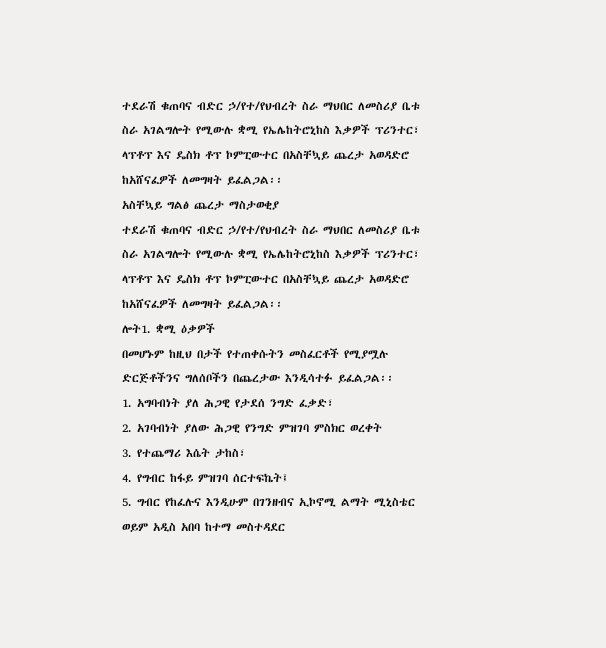ተደራሽ ቁጠባና ብድር ኃ/የተ/የህብረት ስራ ማህበር ለመስሪያ ቤቱ ስራ አገልግሎት የሚውሉ ቋሚ የኤሌከትሮኒከስ እቃዎች ፕሪንተር፣ ላፕቶፕ እና ዴስክ ቶፕ ኮምፒውተር በአስቸኳይ ጨረታ አወዳድሮ ከአሸናፈዎች ለመግዛት ይፈልጋል፡፡
አስቸኳይ ግልፅ ጨረታ ማስታወቂያ
ተደራሽ ቁጠባና ብድር ኃ/የተ/የህብረት ስራ ማህበር ለመስሪያ ቤቱ ስራ አገልግሎት የሚውሉ ቋሚ የኤሌከትሮኒከስ እቃዎች ፕሪንተር፣ ላፕቶፕ እና ዴስክ ቶፕ ኮምፒውተር በአስቸኳይ ጨረታ አወዳድሮ ከአሸናፈዎች ለመግዛት ይፈልጋል፡፡
ሎት1. ቋሚ ዕቃዎች
በመሆኑም ከዚህ በታች የተጠቀሱትን መስፈርቶች የሚያሟሉ ድርጅቶችንና ግለሰቦችን በጨረታው እንዲሳተፉ ይፈልጋል፡፡
1. አግባብነት ያለ ሕጋዊ የታደሰ ንግድ ፈቃድ፣
2. አገባብነት ያለው ሕጋዊ የንግድ ምዝገባ ምስክር ወረቀት
3. የተጨማሪ እሴት ታከስ፣
4. የግብር ከፋይ ምዝገባ ሰርተፍኬት፤
5. ግብር የከፈሉና እንዲሁም በገንዘብና ኢኮኖሚ ልማት ሚኒስቴር ወይም አዲስ አበባ ከተማ መስተዳደር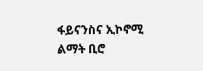ፋይናንስና ኢኮኖሚ ልማት ቢሮ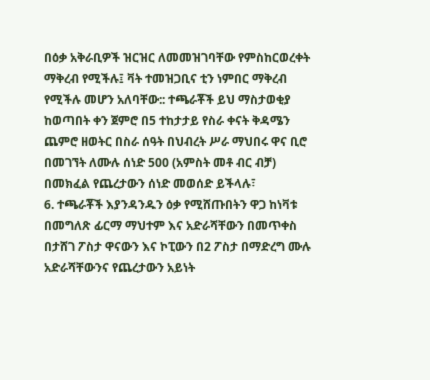በዕቃ አቅራቢዎች ዝርዝር ለመመዝገባቸው የምስከርወረቀት ማቅረብ የሚችሉ፤ ቫት ተመዝጋቢና ቲን ነምበር ማቅረብ የሚችሉ መሆን አለባቸው:: ተጫራቾች ይህ ማስታወቂያ ከወጣበት ቀን ጀምሮ በ5 ተከታታይ የስራ ቀናት ቅዳሜን ጨምሮ ዘወትር በስራ ሰዓት በህብረት ሥራ ማህበሩ ዋና ቢሮ በመገኘት ለሙሉ ሰነድ 500 (አምስት መቶ ብር ብቻ) በመክፈል የጨረታውን ሰነድ መወሰድ ይችላሉ፣
6. ተጫራቾች እያንዳንዱን ዕቃ የሚሸጡበትን ዋጋ ከነቫቱ በመግለጽ ፊርማ ማህተም እና አድራሻቸውን በመጥቀስ በታሸገ ፖስታ ዋናውን እና ኮፒውን በ2 ፖስታ በማድረግ ሙሉ አድራሻቸውንና የጨረታውን አይነት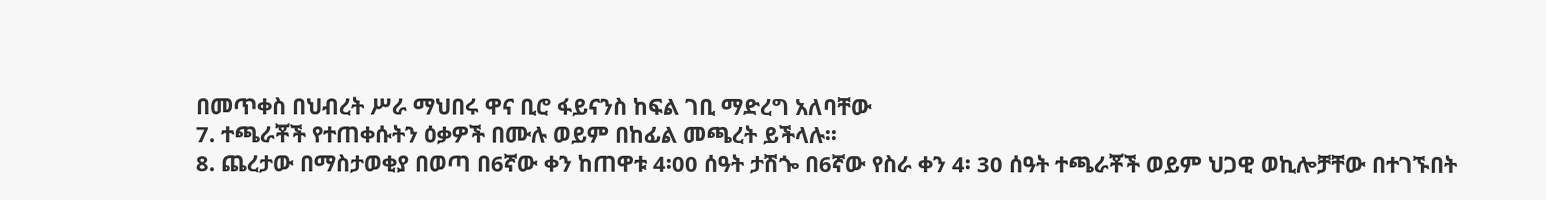በመጥቀስ በህብረት ሥራ ማህበሩ ዋና ቢሮ ፋይናንስ ከፍል ገቢ ማድረግ አለባቸው
7. ተጫራቾች የተጠቀሱትን ዕቃዎች በሙሉ ወይም በከፊል መጫረት ይችላሉ፡፡
8. ጨረታው በማስታወቂያ በወጣ በ6ኛው ቀን ከጠዋቱ 4፡00 ሰዓት ታሽጐ በ6ኛው የስራ ቀን 4፡ 30 ሰዓት ተጫራቾች ወይም ህጋዊ ወኪሎቻቸው በተገኙበት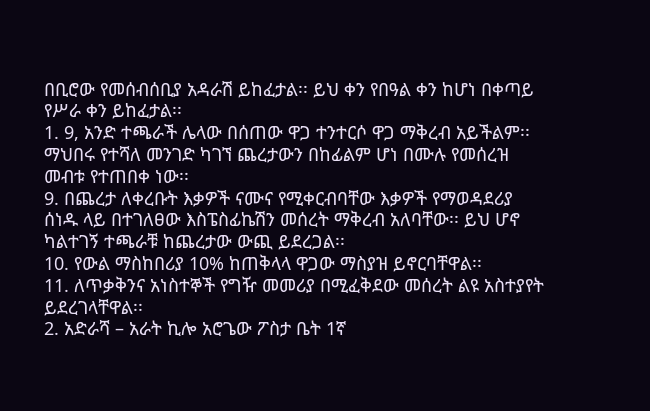በቢሮው የመሰብሰቢያ አዳራሽ ይከፈታል፡፡ ይህ ቀን የበዓል ቀን ከሆነ በቀጣይ የሥራ ቀን ይከፈታል፡፡
1. 9, አንድ ተጫራች ሌላው በሰጠው ዋጋ ተንተርሶ ዋጋ ማቅረብ አይችልም፡፡ ማህበሩ የተሻለ መንገድ ካገኘ ጨረታውን በከፊልም ሆነ በሙሉ የመሰረዝ መብቱ የተጠበቀ ነው፡፡
9. በጨረታ ለቀረቡት እቃዎች ናሙና የሚቀርብባቸው እቃዎች የማወዳደሪያ ሰነዱ ላይ በተገለፀው እስፔስፊኬሽን መሰረት ማቅረብ አለባቸው፡፡ ይህ ሆኖ ካልተገኝ ተጫራቹ ከጨረታው ውጪ ይደረጋል፡፡
10. የውል ማስከበሪያ 10% ከጠቅላላ ዋጋው ማስያዝ ይኖርባቸዋል፡፡
11. ለጥቃቅንና አነስተኞች የግዥ መመሪያ በሚፈቅደው መሰረት ልዩ አስተያየት ይደረገላቸዋል፡፡
2. አድራሻ – አራት ኪሎ አሮጌው ፖስታ ቤት 1ኛ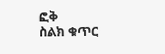ፎቅ
ስልክ ቁጥር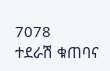7078
ተደራሽ ቁጠባና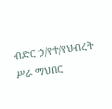ብድር ኃ/የተ/የህብረት ሥራ ማህበር